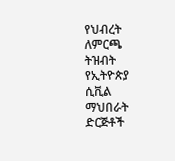የህብረት ለምርጫ ትዝብት
የኢትዮጵያ ሲቪል ማህበራት ድርጅቶች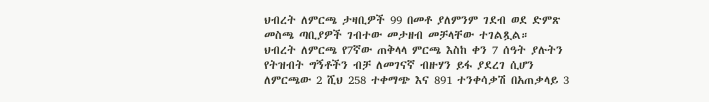ህብረት ለምርጫ ታዛቢዎች 99 በመቶ ያለምንም ገደብ ወደ ድምጽ መስጫ ጣቢያዎች ገብተው መታዘብ መቻላቸው ተገልጿል።
ህብረት ለምርጫ የ7ኛው ጠቅላላ ምርጫ እስከ ቀን 7 ሰዓት ያሉትን የትዝብት ግኝቶችን ብቻ ለመገናኛ ብዙሃን ይፋ ያደረገ ሲሆን ለምርጫው 2 ሺህ 258 ተቀማጭ እና 891 ተንቀሳቃሽ በአጠቃላይ 3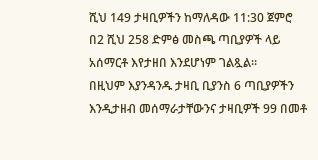ሺህ 149 ታዛቢዎችን ከማለዳው 11:30 ጀምሮ በ2 ሺህ 258 ድምፅ መስጫ ጣቢያዎች ላይ አሰማርቶ እየታዘበ እንደሆነም ገልጿል።
በዚህም እያንዳንዱ ታዛቢ ቢያንስ 6 ጣቢያዎችን እንዲታዘብ መሰማራታቸውንና ታዛቢዎች 99 በመቶ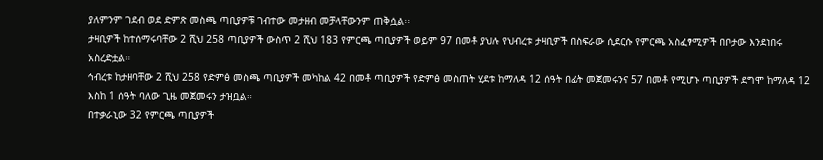ያለምንም ገደብ ወደ ድምጽ መስጫ ጣቢያዎቹ ገብተው መታዘብ መቻላቸውንም ጠቅሷል፡፡
ታዛቢዎች ከተሰማሩባቸው 2 ሺህ 258 ጣቢያዎች ውስጥ 2 ሺህ 183 የምርጫ ጣቢያዎች ወይም 97 በመቶ ያህሉ የህብረቱ ታዛቢዎች በስፍራው ሲደርሱ የምርጫ አስፈፃሚዎች በቦታው እንደነበሩ አስረድቷል።
ኅብረቱ ከታዘባቸው 2 ሺህ 258 የድምፅ መስጫ ጣቢያዎች መካከል 42 በመቶ ጣቢያዎች የድምፅ መስጠት ሂደቱ ከማለዳ 12 ሰዓት በፊት መጀመሩንና 57 በመቶ የሚሆኑ ጣቢያዎች ደግሞ ከማለዳ 12 እስከ 1 ሰዓት ባለው ጊዜ መጀመሩን ታዝቧል።
በተቃራኒው 32 የምርጫ ጣቢያዎች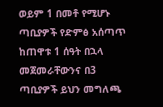ወይም 1 በመቶ የሚሆኑ ጣቢያዎች የድምፅ አሰጣጥ ከጠዋቱ 1 ሰዓት በኋላ መጀመራቸውንና በ3 ጣቢያዎች ይህን መግለጫ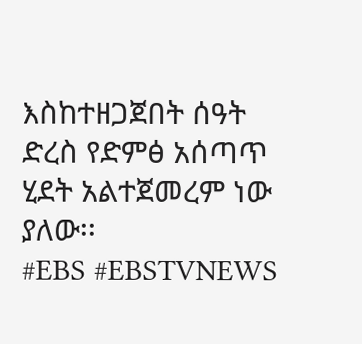እስከተዘጋጀበት ሰዓት ድረስ የድምፅ አሰጣጥ ሂደት አልተጀመረም ነው ያለው፡፡
#EBS #EBSTVNEWS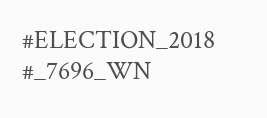#ELECTION_2018 #_7696_WN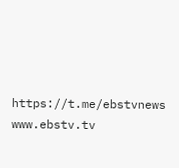https://t.me/ebstvnews www.ebstv.tv